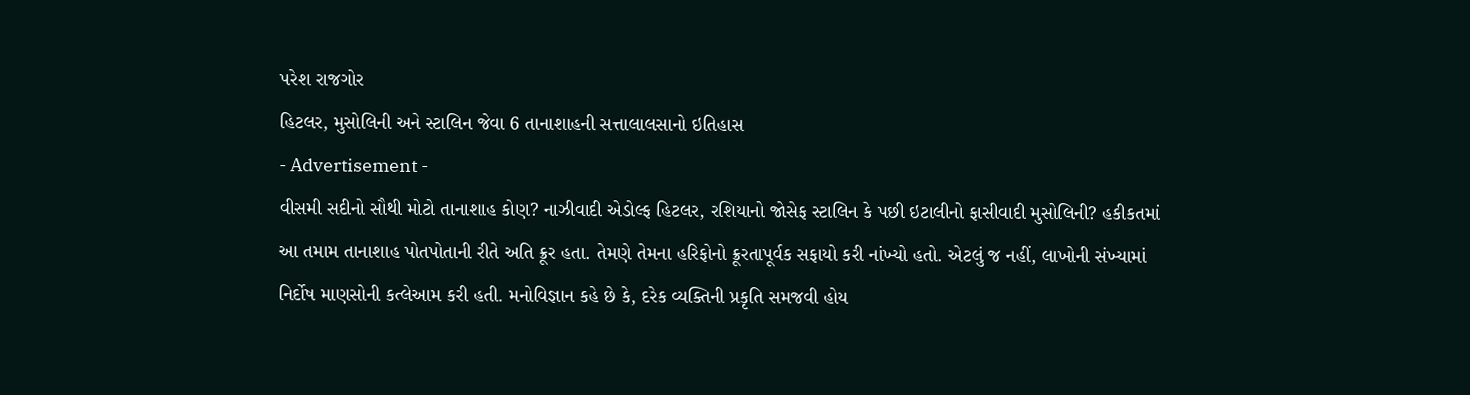પરેશ રાજગોર
હિટલર, મુસોલિની અને સ્ટાલિન જેવા 6 તાનાશાહની સત્તાલાલસાનો ઇતિહાસ
- Advertisement -
વીસમી સદીનો સૌથી મોટો તાનાશાહ કોણ? નાઝીવાદી એડોલ્ફ હિટલર, રશિયાનો જોસેફ સ્ટાલિન કે પછી ઇટાલીનો ફાસીવાદી મુસોલિની? હકીકતમાં આ તમામ તાનાશાહ પોતપોતાની રીતે અતિ ક્રૂર હતા. તેમણે તેમના હરિફોનો ક્રૂરતાપૂર્વક સફાયો કરી નાંખ્યો હતો. એટલું જ નહીં, લાખોની સંખ્યામાં નિર્દોષ માણસોની કત્લેઆમ કરી હતી. મનોવિજ્ઞાન કહે છે કે, દરેક વ્યક્તિની પ્રકૃતિ સમજવી હોય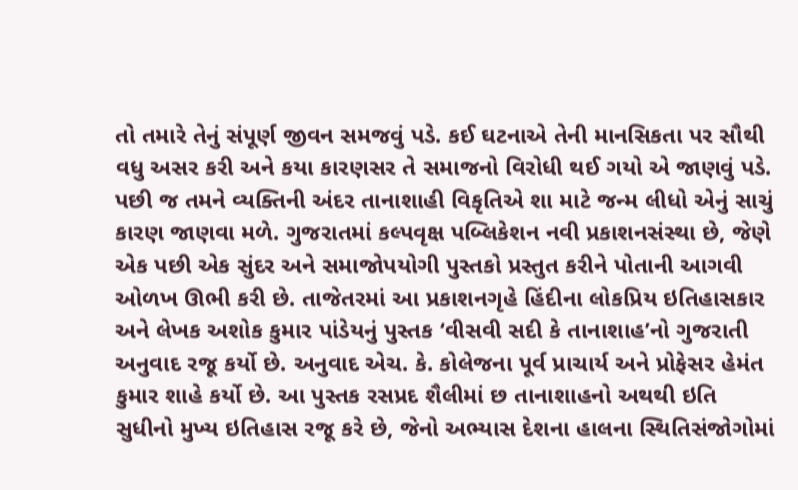તો તમારે તેનું સંપૂર્ણ જીવન સમજવું પડે. કઈ ઘટનાએ તેની માનસિકતા પર સૌથી વધુ અસર કરી અને કયા કારણસર તે સમાજનો વિરોધી થઈ ગયો એ જાણવું પડે. પછી જ તમને વ્યક્તિની અંદર તાનાશાહી વિકૃતિએ શા માટે જન્મ લીધો એનું સાચું કારણ જાણવા મળે. ગુજરાતમાં કલ્પવૃક્ષ પબ્લિકેશન નવી પ્રકાશનસંસ્થા છે, જેણે એક પછી એક સુંદર અને સમાજોપયોગી પુસ્તકો પ્રસ્તુત કરીને પોતાની આગવી ઓળખ ઊભી કરી છે. તાજેતરમાં આ પ્રકાશનગૃહે હિંદીના લોકપ્રિય ઇતિહાસકાર અને લેખક અશોક કુમાર પાંડેયનું પુસ્તક ‘વીસવી સદી કે તાનાશાહ’નો ગુજરાતી અનુવાદ રજૂ કર્યો છે. અનુવાદ એચ. કે. કોલેજના પૂર્વ પ્રાચાર્ય અને પ્રોફેસર હેમંત કુમાર શાહે કર્યો છે. આ પુસ્તક રસપ્રદ શૈલીમાં છ તાનાશાહનો અથથી ઇતિ સુધીનો મુખ્ય ઇતિહાસ રજૂ કરે છે, જેનો અભ્યાસ દેશના હાલના સ્થિતિસંજોગોમાં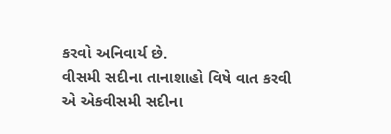કરવો અનિવાર્ય છે.
વીસમી સદીના તાનાશાહો વિષે વાત કરવી એ એકવીસમી સદીના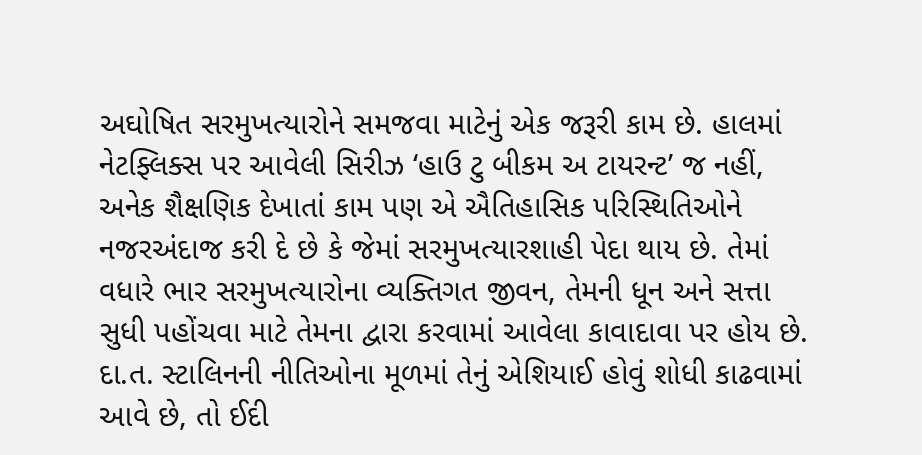અઘોષિત સરમુખત્યારોને સમજવા માટેનું એક જરૂરી કામ છે. હાલમાં નેટફ્લિક્સ પર આવેલી સિરીઝ ‘હાઉ ટુ બીકમ અ ટાયરન્ટ’ જ નહીં, અનેક શૈક્ષણિક દેખાતાં કામ પણ એ ઐતિહાસિક પરિસ્થિતિઓને નજરઅંદાજ કરી દે છે કે જેમાં સરમુખત્યારશાહી પેદા થાય છે. તેમાં વધારે ભાર સરમુખત્યારોના વ્યક્તિગત જીવન, તેમની ધૂન અને સત્તા સુધી પહોંચવા માટે તેમના દ્વારા કરવામાં આવેલા કાવાદાવા પર હોય છે. દા.ત. સ્ટાલિનની નીતિઓના મૂળમાં તેનું એશિયાઈ હોવું શોધી કાઢવામાં આવે છે, તો ઈદી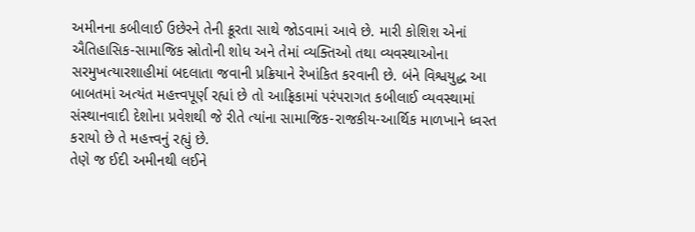અમીનના કબીલાઈ ઉછેરને તેની ક્રૂરતા સાથે જોડવામાં આવે છે. મારી કોશિશ એનાં ઐતિહાસિક-સામાજિક સ્રોતોની શોધ અને તેમાં વ્યક્તિઓ તથા વ્યવસ્થાઓના સરમુખત્યારશાહીમાં બદલાતા જવાની પ્રક્રિયાને રેખાંકિત કરવાની છે. બંને વિશ્વયુદ્ધ આ બાબતમાં અત્યંત મહત્ત્વપૂર્ણ રહ્યાં છે તો આફ્રિકામાં પરંપરાગત કબીલાઈ વ્યવસ્થામાં સંસ્થાનવાદી દેશોના પ્રવેશથી જે રીતે ત્યાંના સામાજિક-રાજકીય-આર્થિક માળખાને ધ્વસ્ત કરાયો છે તે મહત્ત્વનું રહ્યું છે.
તેણે જ ઈદી અમીનથી લઈને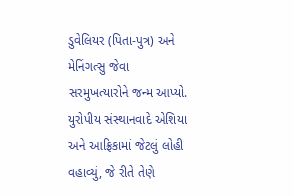ડુવેલિયર (પિતા-પુત્ર) અને મેનિંગત્સુ જેવા સરમુખત્યારોને જન્મ આપ્યો. યુરોપીય સંસ્થાનવાદે એશિયા અને આફ્રિકામાં જેટલું લોહી વહાવ્યું, જે રીતે તેણે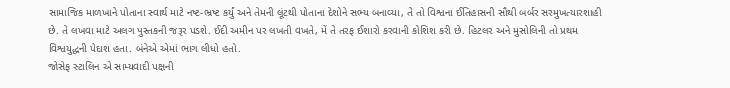સામાજિક માળખાને પોતાના સ્વાર્થ માટે નષ્ટ-ભ્રષ્ટ કર્યું અને તેમની લૂંટથી પોતાના દેશોને સભ્ય બનાવ્યા, તે તો વિશ્વના ઈતિહાસની સૌથી બર્બર સરમુખત્યારશાહી છે. તે લખવા માટે અલગ પુસ્તકની જરૂર પડશે. ઈદી અમીન પર લખતી વખતે, મેં તે તરફ ઈશારો કરવાની કોશિશ કરી છે. હિટલર અને મુસોલિની તો પ્રથમ વિશ્વયુદ્ધની પેદાશ હતા. બંનેએ એમાં ભાગ લીધો હતો.
જોસેફ સ્ટાલિન એ સામ્યવાદી પક્ષની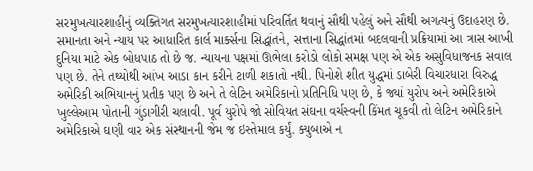સરમુખત્યારશાહીનું વ્યક્તિગત સરમુખત્યારશાહીમાં પરિવર્તિત થવાનું સૌથી પહેલું અને સૌથી અગત્યનું ઉદાહરણ છે.
સમાનતા અને ન્યાય પર આધારિત કાર્લ માર્ક્સના સિદ્ધાંતને, સત્તાના સિદ્ધાંતમાં બદલવાની પ્રક્રિયામાં આ ત્રાસ આખી દુનિયા માટે એક બોધપાઠ તો છે જ. ન્યાયના પક્ષમાં ઊભેલા કરોડો લોકો સમક્ષ પણ એ એક અસુવિધાજનક સવાલ પણ છે. તેને તથ્યોથી આંખ આડા કાન કરીને ટાળી શકાતો નથી. પિનોશે શીત યુદ્ધમાં ડાબેરી વિચારધારા વિરુદ્ધ અમેરિકી અભિયાનનું પ્રતીક પણ છે અને તે લેટિન અમેરિકાનો પ્રતિનિધિ પણ છે, કે જ્યાં યુરોપ અને અમેરિકાએ ખુલ્લેઆમ પોતાની ગુંડાગીરી ચલાવી. પૂર્વ યુરોપે જો સોવિયત સંઘના વર્ચસ્વની કિંમત ચૂકવી તો લેટિન અમેરિકાને અમેરિકાએ ઘણી વાર એક સંસ્થાનની જેમ જ ઇસ્તેમાલ કર્યું. ક્યુબાએ ન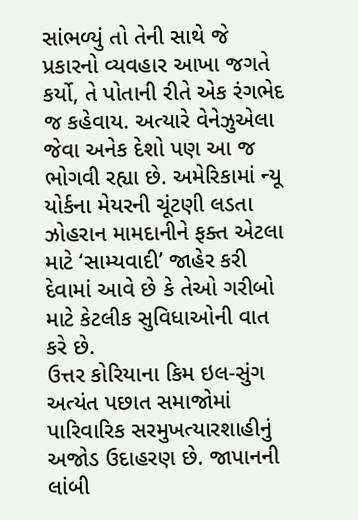સાંભળ્યું તો તેની સાથે જે પ્રકારનો વ્યવહાર આખા જગતે કર્યો, તે પોતાની રીતે એક રંગભેદ જ કહેવાય. અત્યારે વેનેઝુએલા જેવા અનેક દેશો પણ આ જ ભોગવી રહ્યા છે. અમેરિકામાં ન્યૂ યોર્કના મેયરની ચૂંટણી લડતા ઝોહરાન મામદાનીને ફક્ત એટલા માટે ‘સામ્યવાદી’ જાહેર કરી દેવામાં આવે છે કે તેઓ ગરીબો માટે કેટલીક સુવિધાઓની વાત કરે છે.
ઉત્તર કોરિયાના કિમ ઇલ-સુંગ અત્યંત પછાત સમાજોમાં પારિવારિક સરમુખત્યારશાહીનું અજોડ ઉદાહરણ છે. જાપાનની લાંબી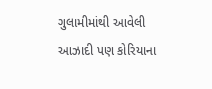ગુલામીમાંથી આવેલી આઝાદી પણ કોરિયાના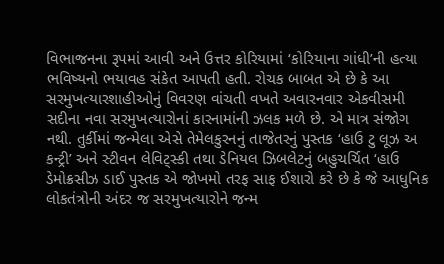વિભાજનના રૂપમાં આવી અને ઉત્તર કોરિયામાં ‘કોરિયાના ગાંધી’ની હત્યા ભવિષ્યનો ભયાવહ સંકેત આપતી હતી. રોચક બાબત એ છે કે આ સરમુખત્યારશાહીઓનું વિવરણ વાંચતી વખતે અવારનવાર એકવીસમી સદીના નવા સરમુખત્યારોનાં કારનામાંની ઝલક મળે છે. એ માત્ર સંજોગ નથી. તુર્કીમાં જન્મેલા એસે તેમેલકુરનનું તાજેતરનું પુસ્તક ‘હાઉ ટુ લૂઝ અ કન્ટ્રી’ અને સ્ટીવન લેવિટ્સ્કી તથા ડેનિયલ ઝિબલેટનું બહુચર્ચિત ‘હાઉ ડેમોક્રસીઝ ડાઈ પુસ્તક એ જોખમો તરફ સાફ ઈશારો કરે છે કે જે આધુનિક લોકતંત્રોની અંદર જ સરમુખત્યારોને જન્મ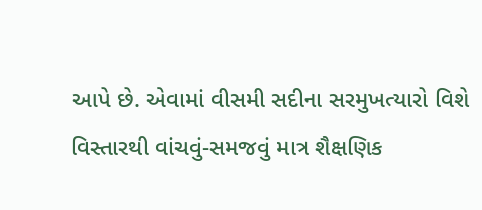આપે છે. એવામાં વીસમી સદીના સરમુખત્યારો વિશે વિસ્તારથી વાંચવું-સમજવું માત્ર શૈક્ષણિક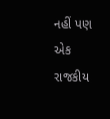નહીં પણ એક રાજકીય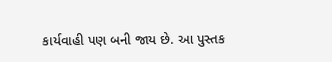કાર્યવાહી પણ બની જાય છે. આ પુસ્તક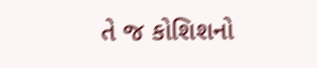તે જ કોશિશનો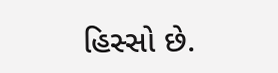હિસ્સો છે.